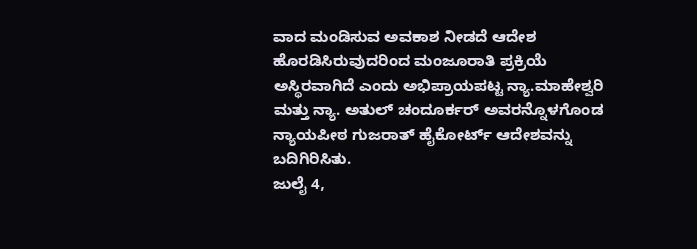ವಾದ ಮಂಡಿಸುವ ಅವಕಾಶ ನೀಡದೆ ಆದೇಶ ಹೊರಡಿಸಿರುವುದರಿಂದ ಮಂಜೂರಾತಿ ಪ್ರಕ್ರಿಯೆ ಅಸ್ಥಿರವಾಗಿದೆ ಎಂದು ಅಭಿಪ್ರಾಯಪಟ್ಟ ನ್ಯಾ.ಮಾಹೇಶ್ವರಿ ಮತ್ತು ನ್ಯಾ. ಅತುಲ್ ಚಂದೂರ್ಕರ್ ಅವರನ್ನೊಳಗೊಂಡ ನ್ಯಾಯಪೀಠ ಗುಜರಾತ್ ಹೈಕೋರ್ಟ್ ಆದೇಶವನ್ನು ಬದಿಗಿರಿಸಿತು.
ಜುಲೈ 4,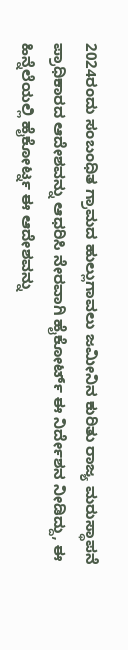2024ರಂದು ಸಂಬಂಧಿತ ಗ್ರಾಮದ ಹುಲ್ಲುಗಾವಲು ಜಮೀನಿನ ಕುರಿತು ರಾಜ್ಯ ಮರುಸ್ಥಾಪನೆ ಪ್ರಾಧಿಕಾರದ ಆದೇಶವನ್ನು ಆಧರಿಸಿ ನೇರವಾಗಿ ಹೈಕೋರ್ಟ್ ಈ ನಿರ್ದೇಶನ ನೀಡಿದ್ದು, ಈ ಹಿನ್ನೆಲೆಯಲ್ಲಿ ಹೈಕೋರ್ಟ್ನ ಈ ಆದೇಶವನ್ನು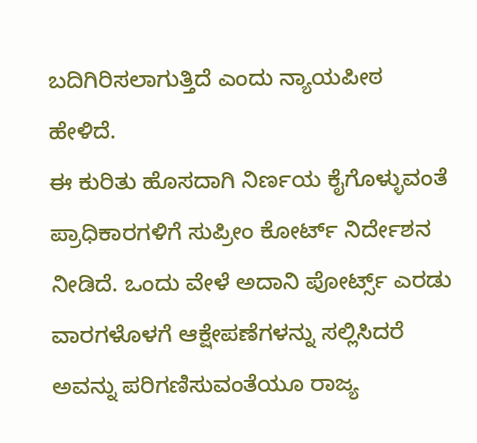ಬದಿಗಿರಿಸಲಾಗುತ್ತಿದೆ ಎಂದು ನ್ಯಾಯಪೀಠ ಹೇಳಿದೆ.
ಈ ಕುರಿತು ಹೊಸದಾಗಿ ನಿರ್ಣಯ ಕೈಗೊಳ್ಳುವಂತೆ ಪ್ರಾಧಿಕಾರಗಳಿಗೆ ಸುಪ್ರೀಂ ಕೋರ್ಟ್ ನಿರ್ದೇಶನ ನೀಡಿದೆ. ಒಂದು ವೇಳೆ ಅದಾನಿ ಪೋರ್ಟ್ಸ್ ಎರಡು ವಾರಗಳೊಳಗೆ ಆಕ್ಷೇಪಣೆಗಳನ್ನು ಸಲ್ಲಿಸಿದರೆ ಅವನ್ನು ಪರಿಗಣಿಸುವಂತೆಯೂ ರಾಜ್ಯ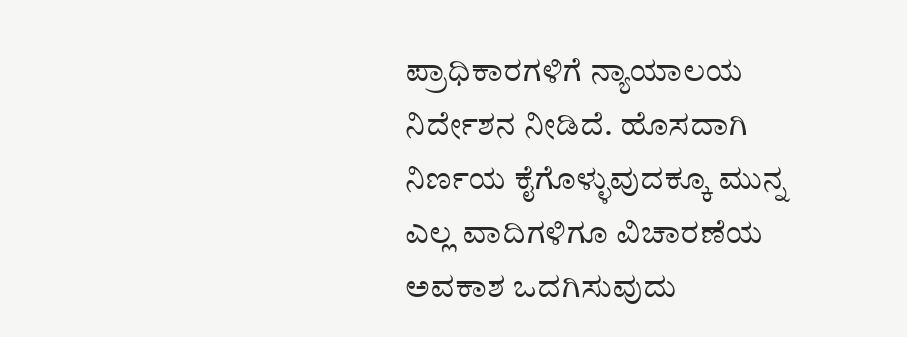ಪ್ರಾಧಿಕಾರಗಳಿಗೆ ನ್ಯಾಯಾಲಯ ನಿರ್ದೇಶನ ನೀಡಿದೆ. ಹೊಸದಾಗಿ ನಿರ್ಣಯ ಕೈಗೊಳ್ಳುವುದಕ್ಕೂ ಮುನ್ನ ಎಲ್ಲ ವಾದಿಗಳಿಗೂ ವಿಚಾರಣೆಯ ಅವಕಾಶ ಒದಗಿಸುವುದು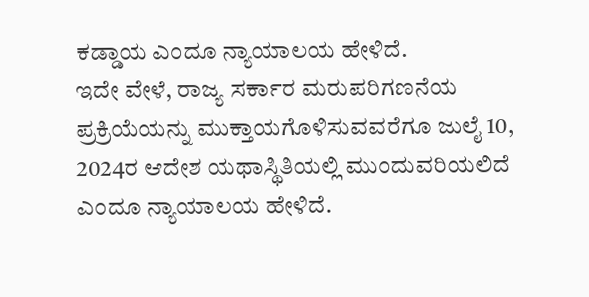ಕಡ್ಡಾಯ ಎಂದೂ ನ್ಯಾಯಾಲಯ ಹೇಳಿದೆ.
ಇದೇ ವೇಳೆ, ರಾಜ್ಯ ಸರ್ಕಾರ ಮರುಪರಿಗಣನೆಯ ಪ್ರಕ್ರಿಯೆಯನ್ನು ಮುಕ್ತಾಯಗೊಳಿಸುವವರೆಗೂ ಜುಲೈ 10, 2024ರ ಆದೇಶ ಯಥಾಸ್ಥಿತಿಯಲ್ಲಿ ಮುಂದುವರಿಯಲಿದೆ ಎಂದೂ ನ್ಯಾಯಾಲಯ ಹೇಳಿದೆ.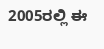2005ರಲ್ಲಿ ಈ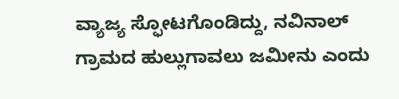ವ್ಯಾಜ್ಯ ಸ್ಫೋಟಗೊಂಡಿದ್ದು, ನವಿನಾಲ್ ಗ್ರಾಮದ ಹುಲ್ಲುಗಾವಲು ಜಮೀನು ಎಂದು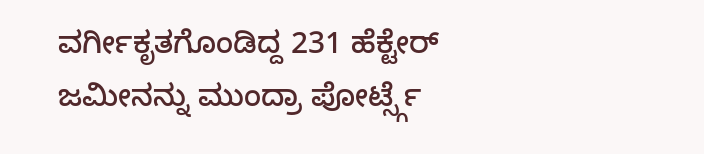ವರ್ಗೀಕೃತಗೊಂಡಿದ್ದ 231 ಹೆಕ್ಟೇರ್ ಜಮೀನನ್ನು ಮುಂದ್ರಾ ಪೋರ್ಟ್ಸ್ಗೆ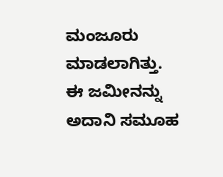ಮಂಜೂರು ಮಾಡಲಾಗಿತ್ತು. ಈ ಜಮೀನನ್ನು ಅದಾನಿ ಸಮೂಹ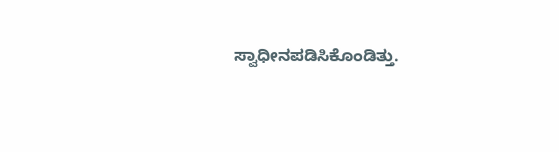ಸ್ವಾಧೀನಪಡಿಸಿಕೊಂಡಿತ್ತು.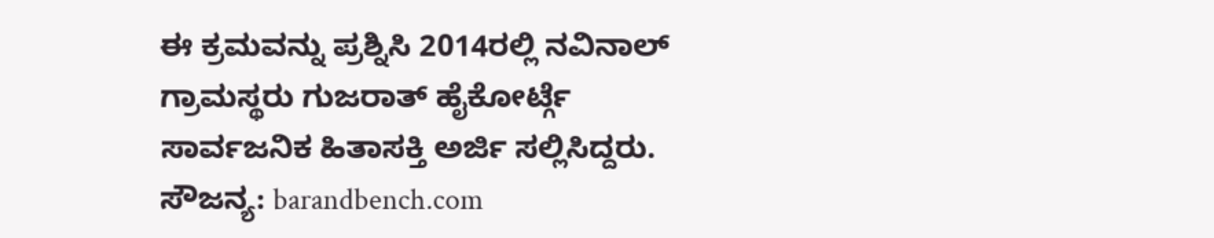ಈ ಕ್ರಮವನ್ನು ಪ್ರಶ್ನಿಸಿ 2014ರಲ್ಲಿ ನವಿನಾಲ್ ಗ್ರಾಮಸ್ಥರು ಗುಜರಾತ್ ಹೈಕೋರ್ಟ್ಗೆ ಸಾರ್ವಜನಿಕ ಹಿತಾಸಕ್ತಿ ಅರ್ಜಿ ಸಲ್ಲಿಸಿದ್ದರು.
ಸೌಜನ್ಯ: barandbench.com